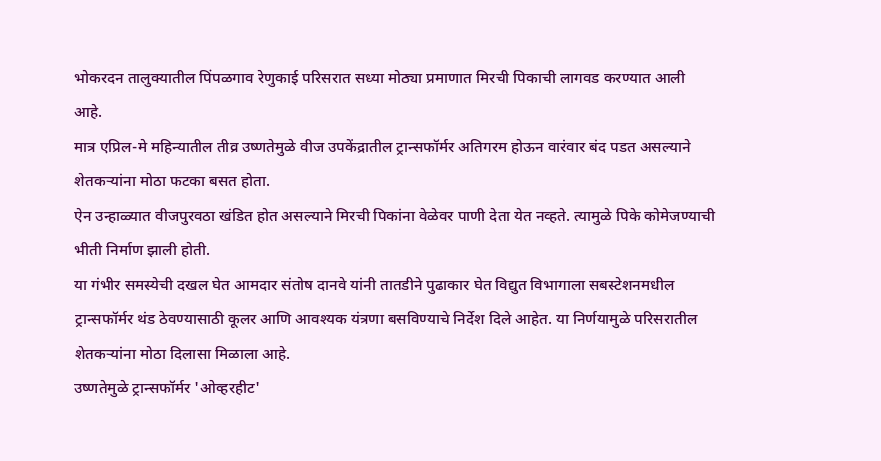भोकरदन तालुक्यातील पिंपळगाव रेणुकाई परिसरात सध्या मोठ्या प्रमाणात मिरची पिकाची लागवड करण्यात आली आहे.
मात्र एप्रिल-मे महिन्यातील तीव्र उष्णतेमुळे वीज उपकेंद्रातील ट्रान्सफॉर्मर अतिगरम होऊन वारंवार बंद पडत असल्याने शेतकऱ्यांना मोठा फटका बसत होता.
ऐन उन्हाळ्यात वीजपुरवठा खंडित होत असल्याने मिरची पिकांना वेळेवर पाणी देता येत नव्हते. त्यामुळे पिके कोमेजण्याची भीती निर्माण झाली होती.
या गंभीर समस्येची दखल घेत आमदार संतोष दानवे यांनी तातडीने पुढाकार घेत विद्युत विभागाला सबस्टेशनमधील ट्रान्सफॉर्मर थंड ठेवण्यासाठी कूलर आणि आवश्यक यंत्रणा बसविण्याचे निर्देश दिले आहेत. या निर्णयामुळे परिसरातील शेतकऱ्यांना मोठा दिलासा मिळाला आहे.
उष्णतेमुळे ट्रान्सफॉर्मर 'ओव्हरहीट'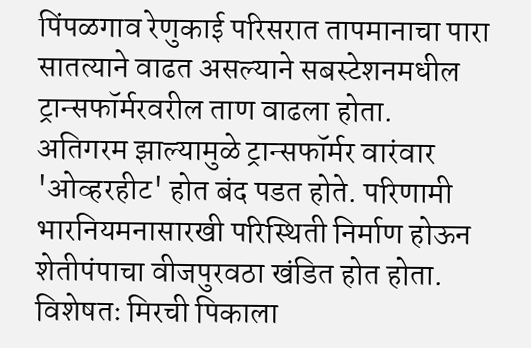पिंपळगाव रेणुकाई परिसरात तापमानाचा पारा सातत्याने वाढत असल्याने सबस्टेशनमधील ट्रान्सफॉर्मरवरील ताण वाढला होता.
अतिगरम झाल्यामुळे ट्रान्सफॉर्मर वारंवार 'ओव्हरहीट' होत बंद पडत होते. परिणामी भारनियमनासारखी परिस्थिती निर्माण होऊन शेतीपंपाचा वीजपुरवठा खंडित होत होता.
विशेषतः मिरची पिकाला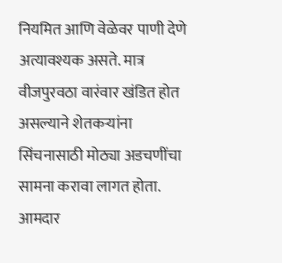नियमित आणि वेळेवर पाणी देणे अत्यावश्यक असते. मात्र वीजपुरवठा वारंवार खंडित होत असल्याने शेतकऱ्यांना सिंचनासाठी मोठ्या अडचणींचा सामना करावा लागत होता.
आमदार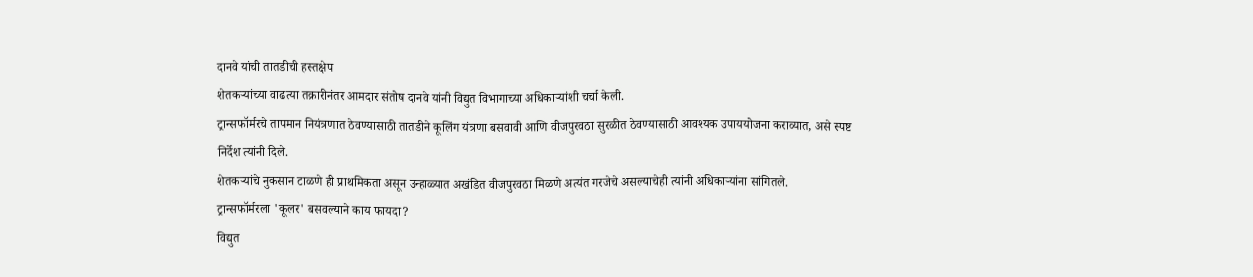दानवे यांची तातडीची हस्तक्षेप
शेतकऱ्यांच्या वाढत्या तक्रारीनंतर आमदार संतोष दानवे यांनी विद्युत विभागाच्या अधिकाऱ्यांशी चर्चा केली.
ट्रान्सफॉर्मरचे तापमान नियंत्रणात ठेवण्यासाठी तातडीने कूलिंग यंत्रणा बसवावी आणि वीजपुरवठा सुरळीत ठेवण्यासाठी आवश्यक उपाययोजना कराव्यात, असे स्पष्ट निर्देश त्यांनी दिले.
शेतकऱ्यांचे नुकसान टाळणे ही प्राथमिकता असून उन्हाळ्यात अखंडित वीजपुरवठा मिळणे अत्यंत गरजेचे असल्याचेही त्यांनी अधिकाऱ्यांना सांगितले.
ट्रान्सफॉर्मरला 'कूलर' बसवल्याने काय फायदा?
विद्युत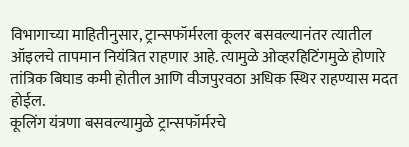विभागाच्या माहितीनुसार, ट्रान्सफॉर्मरला कूलर बसवल्यानंतर त्यातील ऑइलचे तापमान नियंत्रित राहणार आहे. त्यामुळे ओव्हरहिटिंगमुळे होणारे तांत्रिक बिघाड कमी होतील आणि वीजपुरवठा अधिक स्थिर राहण्यास मदत होईल.
कूलिंग यंत्रणा बसवल्यामुळे ट्रान्सफॉर्मरचे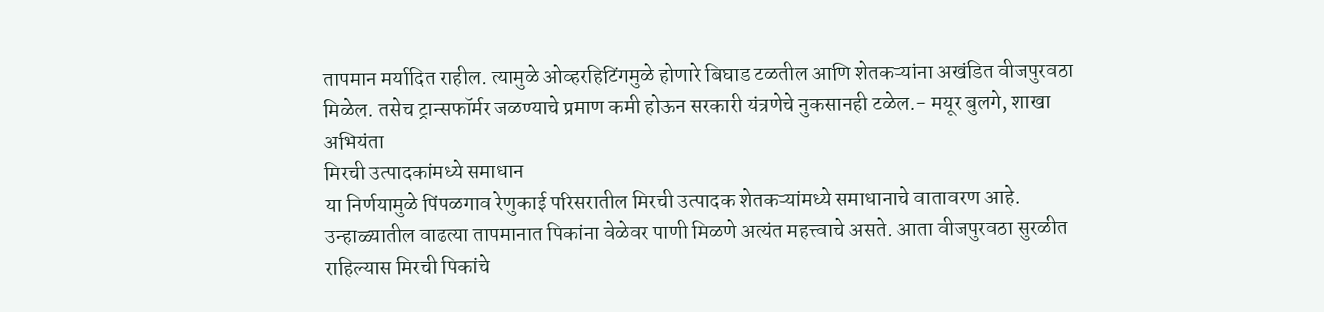तापमान मर्यादित राहील. त्यामुळे ओव्हरहिटिंगमुळे होणारे बिघाड टळतील आणि शेतकऱ्यांना अखंडित वीजपुरवठा मिळेल. तसेच ट्रान्सफॉर्मर जळण्याचे प्रमाण कमी होऊन सरकारी यंत्रणेचे नुकसानही टळेल.- मयूर बुलगे, शाखा अभियंता
मिरची उत्पादकांमध्ये समाधान
या निर्णयामुळे पिंपळगाव रेणुकाई परिसरातील मिरची उत्पादक शेतकऱ्यांमध्ये समाधानाचे वातावरण आहे.
उन्हाळ्यातील वाढत्या तापमानात पिकांना वेळेवर पाणी मिळणे अत्यंत महत्त्वाचे असते. आता वीजपुरवठा सुरळीत राहिल्यास मिरची पिकांचे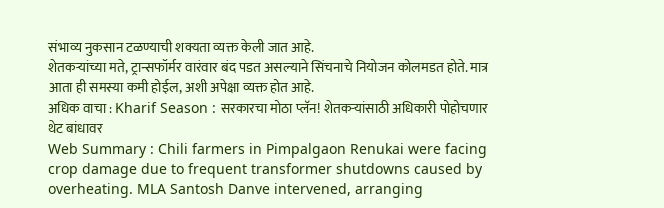संभाव्य नुकसान टळण्याची शक्यता व्यक्त केली जात आहे.
शेतकऱ्यांच्या मते, ट्रान्सफॉर्मर वारंवार बंद पडत असल्याने सिंचनाचे नियोजन कोलमडत होते. मात्र आता ही समस्या कमी होईल, अशी अपेक्षा व्यक्त होत आहे.
अधिक वाचा : Kharif Season : सरकारचा मोठा प्लॅन! शेतकऱ्यांसाठी अधिकारी पोहोचणार थेट बांधावर
Web Summary : Chili farmers in Pimpalgaon Renukai were facing crop damage due to frequent transformer shutdowns caused by overheating. MLA Santosh Danve intervened, arranging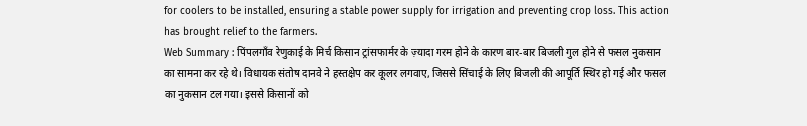for coolers to be installed, ensuring a stable power supply for irrigation and preventing crop loss. This action has brought relief to the farmers.
Web Summary : पिंपलगाँव रेणुकाई के मिर्च किसान ट्रांसफार्मर के ज़्यादा गरम होने के कारण बार-बार बिजली गुल होने से फसल नुकसान का सामना कर रहे थे। विधायक संतोष दानवे ने हस्तक्षेप कर कूलर लगवाए, जिससे सिंचाई के लिए बिजली की आपूर्ति स्थिर हो गई और फसल का नुकसान टल गया। इससे किसानों को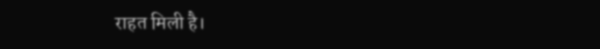राहत मिली है।